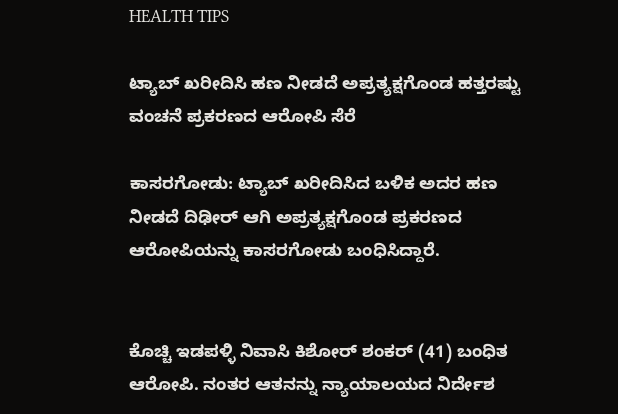HEALTH TIPS

ಟ್ಯಾಬ್ ಖರೀದಿಸಿ ಹಣ ನೀಡದೆ ಅಪ್ರತ್ಯಕ್ಷಗೊಂಡ ಹತ್ತರಷ್ಟು ವಂಚನೆ ಪ್ರಕರಣದ ಆರೋಪಿ ಸೆರೆ

ಕಾಸರಗೋಡು: ಟ್ಯಾಬ್ ಖರೀದಿಸಿದ ಬಳಿಕ ಅದರ ಹಣ ನೀಡದೆ ದಿಢೀರ್ ಆಗಿ ಅಪ್ರತ್ಯಕ್ಷಗೊಂಡ ಪ್ರಕರಣದ ಆರೋಪಿಯನ್ನು ಕಾಸರಗೋಡು ಬಂಧಿಸಿದ್ದಾರೆ.


ಕೊಚ್ಚಿ ಇಡಪಳ್ಳಿ ನಿವಾಸಿ ಕಿಶೋರ್ ಶಂಕರ್ (41) ಬಂಧಿತ ಆರೋಪಿ. ನಂತರ ಆತನನ್ನು ನ್ಯಾಯಾಲಯದ ನಿರ್ದೇಶ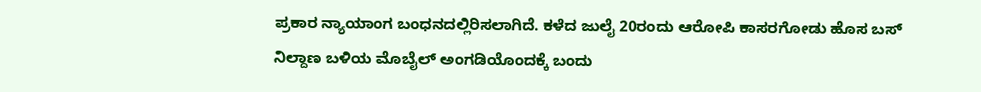ಪ್ರಕಾರ ನ್ಯಾಯಾಂಗ ಬಂಧನದಲ್ಲಿರಿಸಲಾಗಿದೆ. ಕಳೆದ ಜುಲೈ 20ರಂದು ಆರೋಪಿ ಕಾಸರಗೋಡು ಹೊಸ ಬಸ್ ನಿಲ್ದಾಣ ಬಳಿಯ ಮೊಬೈಲ್ ಅಂಗಡಿಯೊಂದಕ್ಕೆ ಬಂದು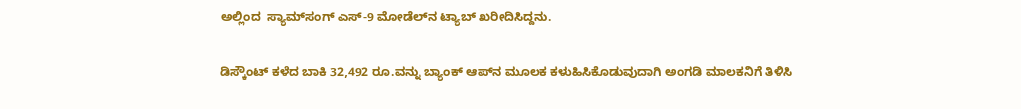ಅಲ್ಲಿಂದ  ಸ್ಯಾಮ್‍ಸಂಗ್ ಎಸ್-9 ಮೋಡೆಲ್‍ನ ಟ್ಯಾಬ್ ಖರೀದಿಸಿದ್ದನು.

ಡಿಸ್ಕೌಂಟ್ ಕಳೆದ ಬಾಕಿ 32,492 ರೂ.ವನ್ನು ಬ್ಯಾಂಕ್ ಆಪ್‍ನ ಮೂಲಕ ಕಳುಹಿಸಿಕೊಡುವುದಾಗಿ ಅಂಗಡಿ ಮಾಲಕನಿಗೆ ತಿಳಿಸಿ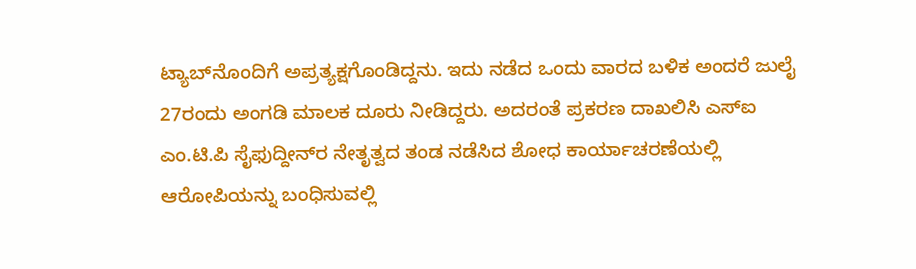ಟ್ಯಾಬ್‍ನೊಂದಿಗೆ ಅಪ್ರತ್ಯಕ್ಷಗೊಂಡಿದ್ದನು. ಇದು ನಡೆದ ಒಂದು ವಾರದ ಬಳಿಕ ಅಂದರೆ ಜುಲೈ 27ರಂದು ಅಂಗಡಿ ಮಾಲಕ ದೂರು ನೀಡಿದ್ದರು. ಅದರಂತೆ ಪ್ರಕರಣ ದಾಖಲಿಸಿ ಎಸ್‍ಐ ಎಂ.ಟಿ.ಪಿ ಸೈಫುದ್ದೀನ್‍ರ ನೇತೃತ್ವದ ತಂಡ ನಡೆಸಿದ ಶೋಧ ಕಾರ್ಯಾಚರಣೆಯಲ್ಲಿ ಆರೋಪಿಯನ್ನು ಬಂಧಿಸುವಲ್ಲಿ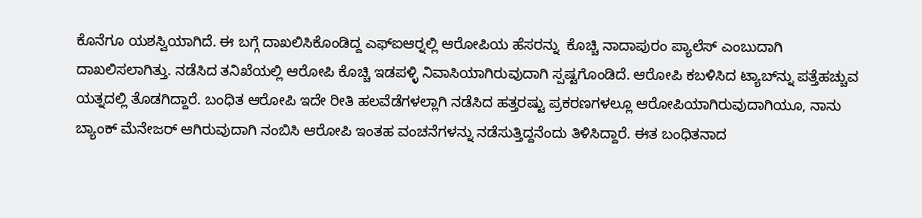ಕೊನೆಗೂ ಯಶಸ್ವಿಯಾಗಿದೆ. ಈ ಬಗ್ಗೆ ದಾಖಲಿಸಿಕೊಂಡಿದ್ದ ಎಫ್‍ಐಆರ್‍ನಲ್ಲಿ ಆರೋಪಿಯ ಹೆಸರನ್ನು  ಕೊಚ್ಚಿ ನಾದಾಪುರಂ ಪ್ಯಾಲೆಸ್ ಎಂಬುದಾಗಿ ದಾಖಲಿಸಲಾಗಿತ್ತು. ನಡೆಸಿದ ತನಿಖೆಯಲ್ಲಿ ಆರೋಪಿ ಕೊಚ್ಚಿ ಇಡಪಳ್ಳಿ ನಿವಾಸಿಯಾಗಿರುವುದಾಗಿ ಸ್ಪಷ್ಟಗೊಂಡಿದೆ. ಆರೋಪಿ ಕಬಳಿಸಿದ ಟ್ಯಾಬ್‍ನ್ನು ಪತ್ತೆಹಚ್ಚುವ ಯತ್ನದಲ್ಲಿ ತೊಡಗಿದ್ದಾರೆ. ಬಂಧಿತ ಆರೋಪಿ ಇದೇ ರೀತಿ ಹಲವೆಡೆಗಳಲ್ಲಾಗಿ ನಡೆಸಿದ ಹತ್ತರಷ್ಟು ಪ್ರಕರಣಗಳಲ್ಲೂ ಆರೋಪಿಯಾಗಿರುವುದಾಗಿಯೂ, ನಾನು ಬ್ಯಾಂಕ್ ಮೆನೇಜರ್ ಆಗಿರುವುದಾಗಿ ನಂಬಿಸಿ ಆರೋಪಿ ಇಂತಹ ವಂಚನೆಗಳನ್ನು ನಡೆಸುತ್ತಿದ್ದನೆಂದು ತಿಳಿಸಿದ್ದಾರೆ. ಈತ ಬಂಧಿತನಾದ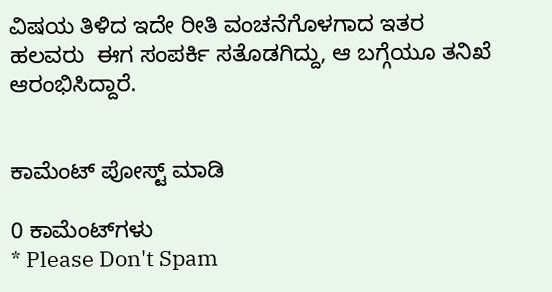ವಿಷಯ ತಿಳಿದ ಇದೇ ರೀತಿ ವಂಚನೆಗೊಳಗಾದ ಇತರ ಹಲವರು  ಈಗ ಸಂಪರ್ಕಿ ಸತೊಡಗಿದ್ದು, ಆ ಬಗ್ಗೆಯೂ ತನಿಖೆ ಆರಂಭಿಸಿದ್ದಾರೆ.


ಕಾಮೆಂಟ್‌‌ ಪೋಸ್ಟ್‌ ಮಾಡಿ

0 ಕಾಮೆಂಟ್‌ಗಳು
* Please Don't Spam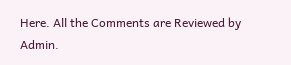Here. All the Comments are Reviewed by Admin.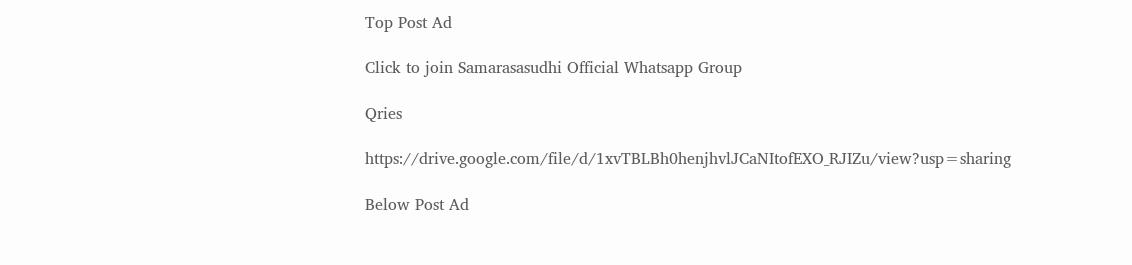Top Post Ad

Click to join Samarasasudhi Official Whatsapp Group

Qries

https://drive.google.com/file/d/1xvTBLBh0henjhvlJCaNItofEXO_RJIZu/view?usp=sharing

Below Post Ad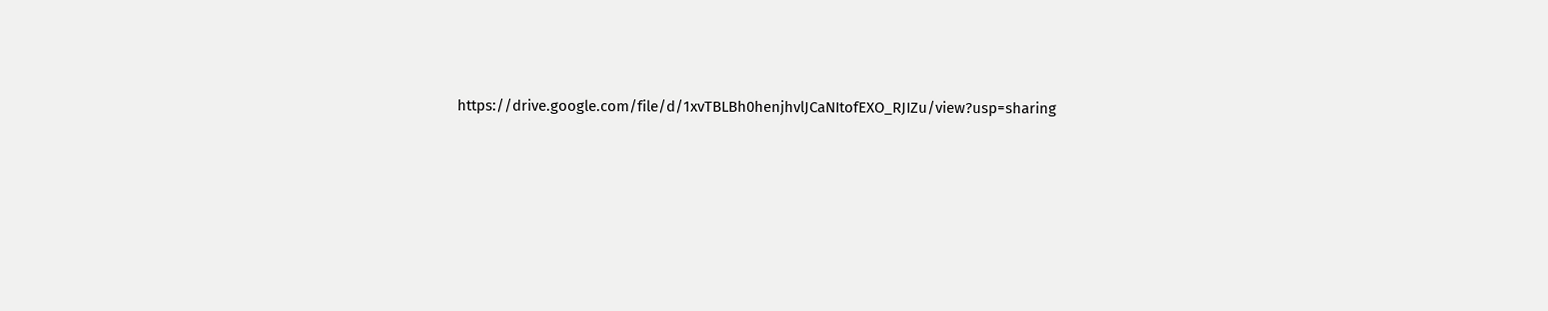https://drive.google.com/file/d/1xvTBLBh0henjhvlJCaNItofEXO_RJIZu/view?usp=sharing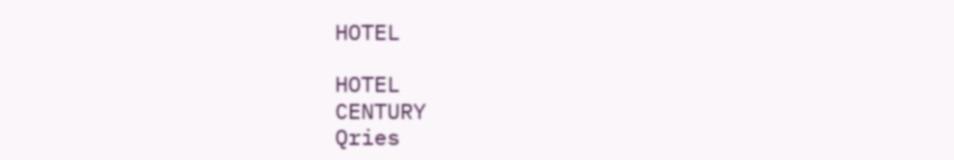HOTEL

HOTEL
CENTURY
Qries